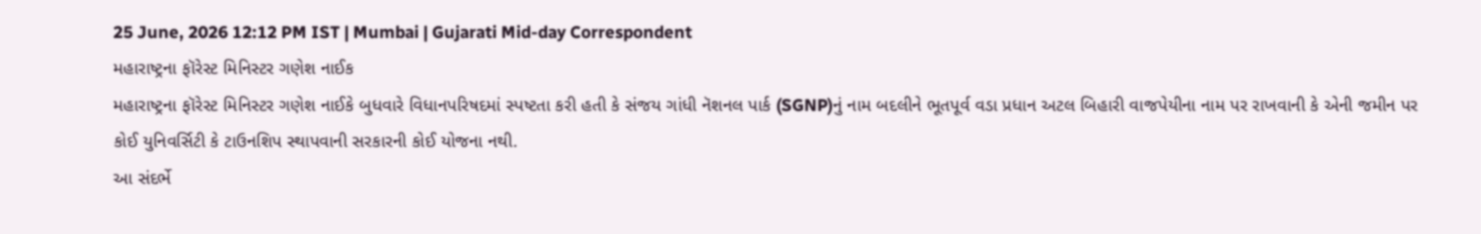25 June, 2026 12:12 PM IST | Mumbai | Gujarati Mid-day Correspondent
મહારાષ્ટ્રના ફૉરેસ્ટ મિનિસ્ટર ગણેશ નાઈક
મહારાષ્ટ્રના ફૉરેસ્ટ મિનિસ્ટર ગણેશ નાઈકે બુધવારે વિધાનપરિષદમાં સ્પષ્ટતા કરી હતી કે સંજય ગાંધી નૅશનલ પાર્ક (SGNP)નું નામ બદલીને ભૂતપૂર્વ વડા પ્રધાન અટલ બિહારી વાજપેયીના નામ પર રાખવાની કે એની જમીન પર કોઈ યુનિવર્સિટી કે ટાઉનશિપ સ્થાપવાની સરકારની કોઈ યોજના નથી.
આ સંદર્ભે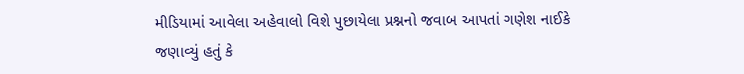મીડિયામાં આવેલા અહેવાલો વિશે પુછાયેલા પ્રશ્નનો જવાબ આપતાં ગણેશ નાઈકે જણાવ્યું હતું કે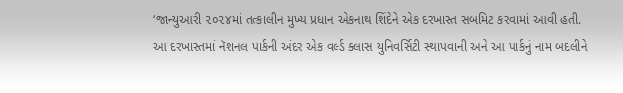‘જાન્યુઆરી ૨૦૨૪માં તત્કાલીન મુખ્ય પ્રધાન એકનાથ શિંદેને એક દરખાસ્ત સબમિટ કરવામાં આવી હતી. આ દરખાસ્તમાં નૅશનલ પાર્કની અંદર એક વર્લ્ડ ક્લાસ યુનિવર્સિટી સ્થાપવાની અને આ પાર્કનું નામ બદલીને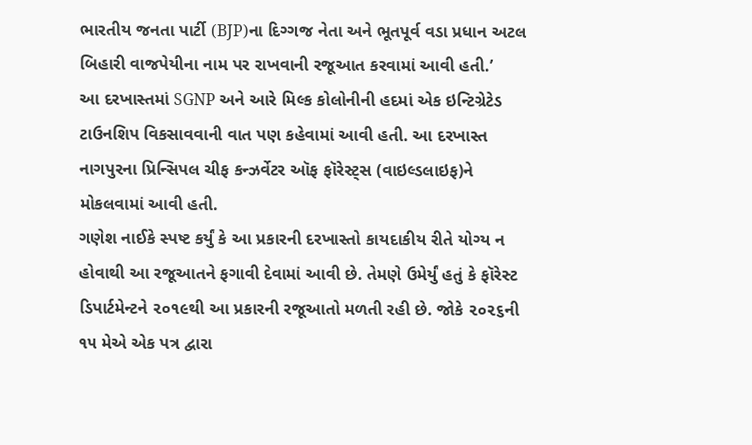ભારતીય જનતા પાર્ટી (BJP)ના દિગ્ગજ નેતા અને ભૂતપૂર્વ વડા પ્રધાન અટલ બિહારી વાજપેયીના નામ પર રાખવાની રજૂઆત કરવામાં આવી હતી.’
આ દરખાસ્તમાં SGNP અને આરે મિલ્ક કોલોનીની હદમાં એક ઇન્ટિગ્રેટેડ ટાઉનશિપ વિકસાવવાની વાત પણ કહેવામાં આવી હતી. આ દરખાસ્ત નાગપુરના પ્રિન્સિપલ ચીફ કન્ઝર્વેટર ઑફ ફૉરેસ્ટ્સ (વાઇલ્ડલાઇફ)ને મોકલવામાં આવી હતી.
ગણેશ નાઈકે સ્પષ્ટ કર્યું કે આ પ્રકારની દરખાસ્તો કાયદાકીય રીતે યોગ્ય ન હોવાથી આ રજૂઆતને ફગાવી દેવામાં આવી છે. તેમણે ઉમેર્યું હતું કે ફૉરેસ્ટ ડિપાર્ટમેન્ટને ૨૦૧૯થી આ પ્રકારની રજૂઆતો મળતી રહી છે. જોકે ૨૦૨૬ની ૧૫ મેએ એક પત્ર દ્વારા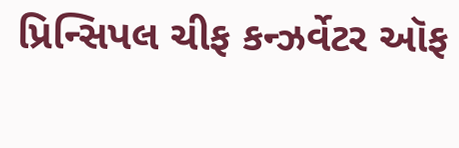પ્રિન્સિપલ ચીફ કન્ઝર્વેટર ઑફ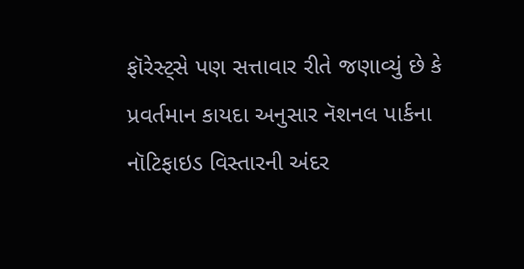ફૉરેસ્ટ્સે પણ સત્તાવાર રીતે જણાવ્યું છે કે પ્રવર્તમાન કાયદા અનુસાર નૅશનલ પાર્કના નૉટિફાઇડ વિસ્તારની અંદર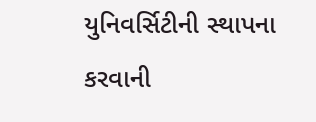યુનિવર્સિટીની સ્થાપના કરવાની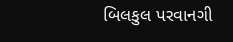બિલકુલ પરવાનગી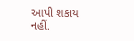આપી શકાય નહીં.